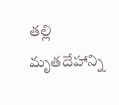తల్లి మృతదేహాన్ని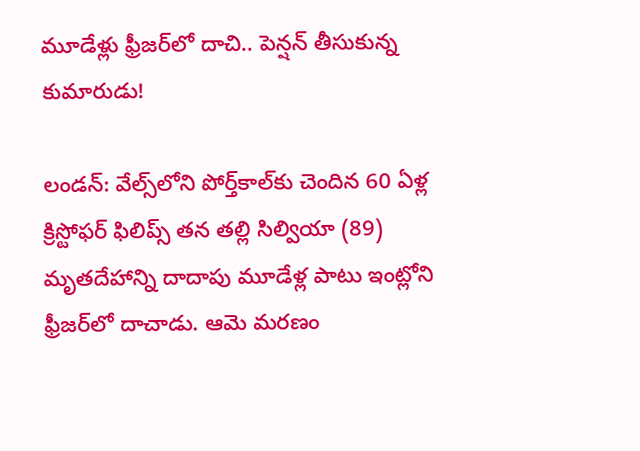మూడేళ్లు ఫ్రీజర్‌లో దాచి.. పెన్షన్ తీసుకున్న కుమారుడు!

లండన్: వేల్స్‌లోని పోర్త్‌కాల్‌కు చెందిన 60 ఏళ్ల క్రిస్టోఫర్ ఫిలిప్స్ తన తల్లి సిల్వియా (89) మృతదేహాన్ని దాదాపు మూడేళ్ల పాటు ఇంట్లోని ఫ్రీజర్‌లో దాచాడు. ఆమె మరణం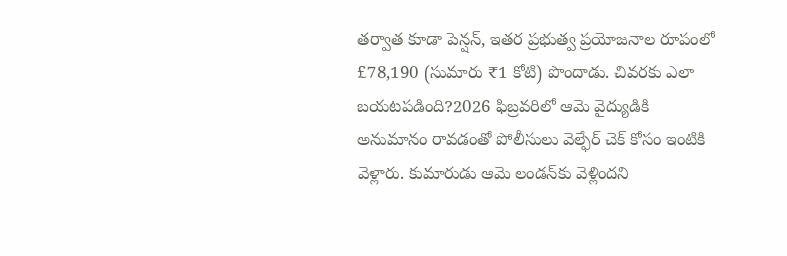తర్వాత కూడా పెన్షన్, ఇతర ప్రభుత్వ ప్రయోజనాల రూపంలో £78,190 (సుమారు ₹1 కోటి) పొందాడు. చివరకు ఎలా బయటపడింది?2026 ఫిబ్రవరిలో ఆమె వైద్యుడికి అనుమానం రావడంతో పోలీసులు వెల్ఫేర్ చెక్ కోసం ఇంటికి వెళ్లారు. కుమారుడు ఆమె లండన్‌కు వెళ్లిందని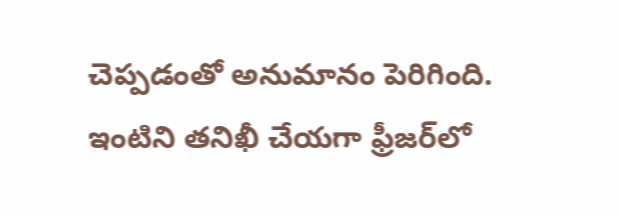చెప్పడంతో అనుమానం పెరిగింది. ఇంటిని తనిఖీ చేయగా ఫ్రీజర్‌లో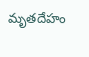మృతదేహం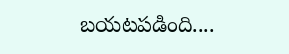బయటపడింది....